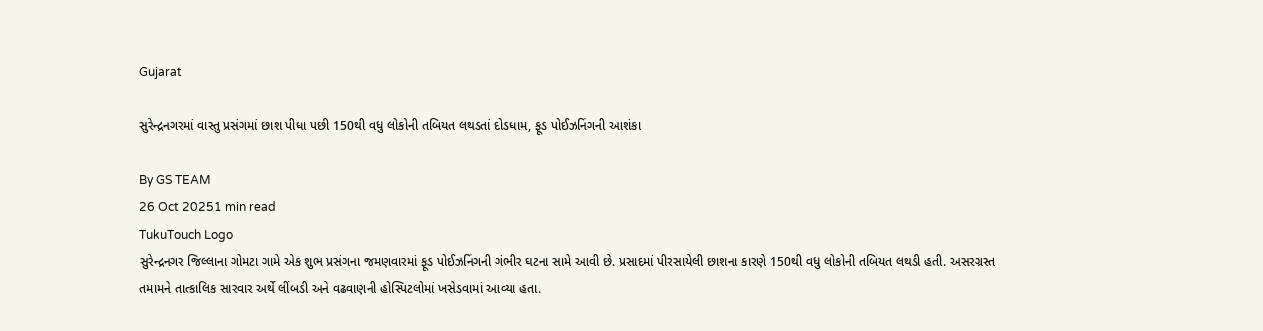Gujarat

સુરેન્દ્રનગરમાં વાસ્તુ પ્રસંગમાં છાશ પીધા પછી 150થી વધુ લોકોની તબિયત લથડતાં દોડધામ, ફૂડ પોઈઝનિંગની આશંકા

By GS TEAM
26 Oct 20251 min read
TukuTouch Logo
સુરેન્દ્રનગર જિલ્લાના ગોમટા ગામે એક શુભ પ્રસંગના જમણવારમાં ફૂડ પોઈઝનિંગની ગંભીર ઘટના સામે આવી છે. પ્રસાદમાં પીરસાયેલી છાશના કારણે 150થી વધુ લોકોની તબિયત લથડી હતી. અસરગ્રસ્ત તમામને તાત્કાલિક સારવાર અર્થે લીંબડી અને વઢવાણની હોસ્પિટલોમાં ખસેડવામાં આવ્યા હતા.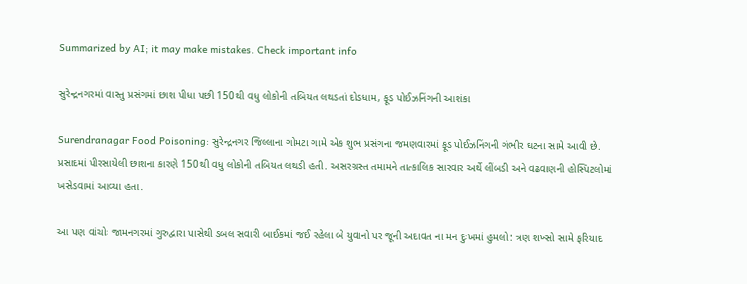Summarized by AI; it may make mistakes. Check important info

સુરેન્દ્રનગરમાં વાસ્તુ પ્રસંગમાં છાશ પીધા પછી 150થી વધુ લોકોની તબિયત લથડતાં દોડધામ, ફૂડ પોઈઝનિંગની આશંકા

Surendranagar Food Poisoning: સુરેન્દ્રનગર જિલ્લાના ગોમટા ગામે એક શુભ પ્રસંગના જમણવારમાં ફૂડ પોઈઝનિંગની ગંભીર ઘટના સામે આવી છે. પ્રસાદમાં પીરસાયેલી છાશના કારણે 150થી વધુ લોકોની તબિયત લથડી હતી. અસરગ્રસ્ત તમામને તાત્કાલિક સારવાર અર્થે લીંબડી અને વઢવાણની હોસ્પિટલોમાં ખસેડવામાં આવ્યા હતા.

આ પણ વાંચોઃ જામનગરમાં ગુરુદ્વારા પાસેથી ડબલ સવારી બાઈકમાં જઈ રહેલા બે યુવાનો પર જૂની અદાવત ના મન દુઃખમાં હુમલો: ત્રણ શખ્સો સામે ફરિયાદ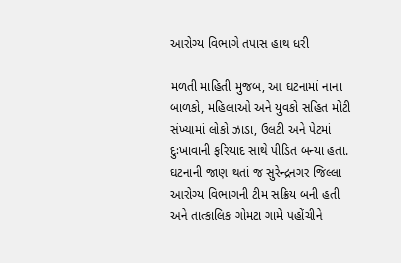આરોગ્ય વિભાગે તપાસ હાથ ધરી

મળતી માહિતી મુજબ, આ ઘટનામાં નાના બાળકો, મહિલાઓ અને યુવકો સહિત મોટી સંખ્યામાં લોકો ઝાડા, ઉલટી અને પેટમાં દુઃખાવાની ફરિયાદ સાથે પીડિત બન્યા હતા. ઘટનાની જાણ થતાં જ સુરેન્દ્રનગર જિલ્લા આરોગ્ય વિભાગની ટીમ સક્રિય બની હતી અને તાત્કાલિક ગોમટા ગામે પહોંચીને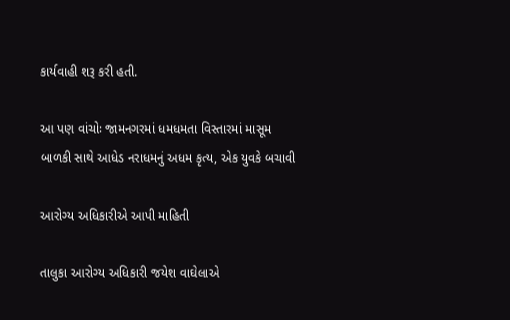કાર્યવાહી શરૂ કરી હતી.

આ પણ વાંચોઃ જામનગરમાં ધમધમતા વિસ્તારમાં માસૂમ બાળકી સાથે આધેડ નરાધમનું અધમ કૃત્ય, એક યુવકે બચાવી

આરોગ્ય અધિકારીએ આપી માહિતી

તાલુકા આરોગ્ય અધિકારી જયેશ વાઘેલાએ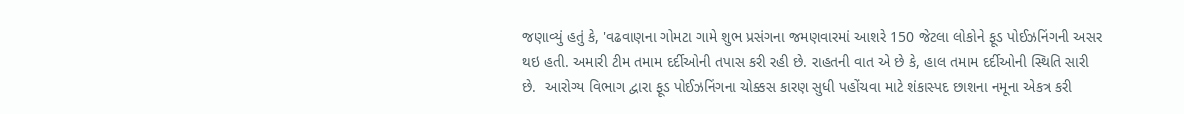જણાવ્યું હતું કે, 'વઢવાણના ગોમટા ગામે શુભ પ્રસંગના જમણવારમાં આશરે 150 જેટલા લોકોને ફૂડ પોઈઝનિંગની અસર થઇ હતી. અમારી ટીમ તમામ દર્દીઓની તપાસ કરી રહી છે. રાહતની વાત એ છે કે, હાલ તમામ દર્દીઓની સ્થિતિ સારી છે.  આરોગ્ય વિભાગ દ્વારા ફૂડ પોઈઝનિંગના ચોક્કસ કારણ સુધી પહોંચવા માટે શંકાસ્પદ છાશના નમૂના એકત્ર કરી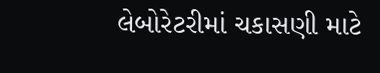લેબોરેટરીમાં ચકાસણી માટે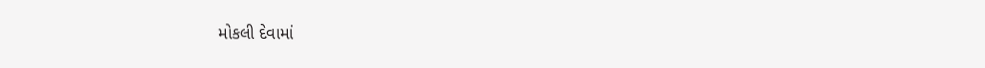મોકલી દેવામાં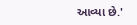આવ્યા છે.'